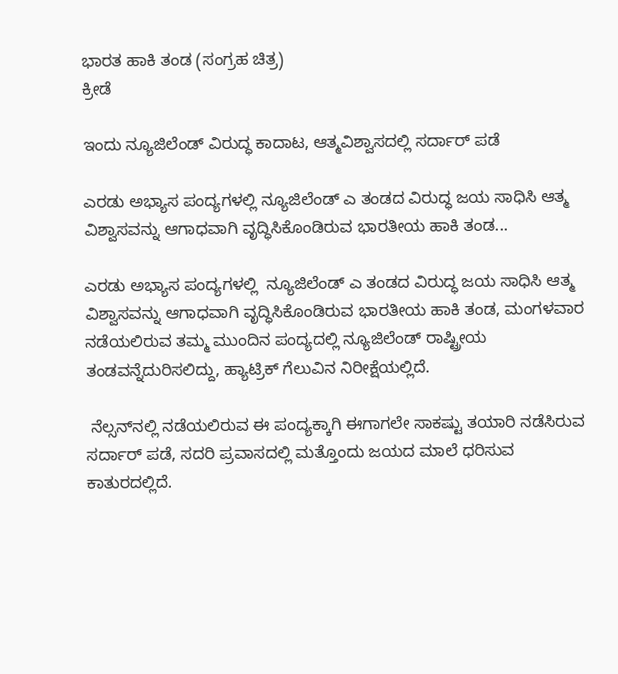ಭಾರತ ಹಾಕಿ ತಂಡ (ಸಂಗ್ರಹ ಚಿತ್ರ)
ಕ್ರೀಡೆ

ಇಂದು ನ್ಯೂಜಿಲೆಂಡ್ ವಿರುದ್ಧ ಕಾದಾಟ, ಆತ್ಮವಿಶ್ವಾಸದಲ್ಲಿ ಸರ್ದಾರ್ ಪಡೆ

ಎರಡು ಅಭ್ಯಾಸ ಪಂದ್ಯಗಳಲ್ಲಿ ನ್ಯೂಜಿಲೆಂಡ್ ಎ ತಂಡದ ವಿರುದ್ಧ ಜಯ ಸಾಧಿಸಿ ಆತ್ಮ ವಿಶ್ವಾಸವನ್ನು ಆಗಾಧವಾಗಿ ವೃದ್ಧಿಸಿಕೊಂಡಿರುವ ಭಾರತೀಯ ಹಾಕಿ ತಂಡ...

ಎರಡು ಅಭ್ಯಾಸ ಪಂದ್ಯಗಳಲ್ಲಿ  ನ್ಯೂಜಿಲೆಂಡ್ ಎ ತಂಡದ ವಿರುದ್ಧ ಜಯ ಸಾಧಿಸಿ ಆತ್ಮ ವಿಶ್ವಾಸವನ್ನು ಆಗಾಧವಾಗಿ ವೃದ್ಧಿಸಿಕೊಂಡಿರುವ ಭಾರತೀಯ ಹಾಕಿ ತಂಡ, ಮಂಗಳವಾರ ನಡೆಯಲಿರುವ ತಮ್ಮ ಮುಂದಿನ ಪಂದ್ಯದಲ್ಲಿ ನ್ಯೂಜಿಲೆಂಡ್ ರಾಷ್ಟ್ರೀಯ ತಂಡವನ್ನೆದುರಿಸಲಿದ್ದು, ಹ್ಯಾಟ್ರಿಕ್ ಗೆಲುವಿನ ನಿರೀಕ್ಷೆಯಲ್ಲಿದೆ.

 ನೆಲ್ಸನ್‍ನಲ್ಲಿ ನಡೆಯಲಿರುವ ಈ ಪಂದ್ಯಕ್ಕಾಗಿ ಈಗಾಗಲೇ ಸಾಕಷ್ಟು ತಯಾರಿ ನಡೆಸಿರುವ ಸರ್ದಾರ್ ಪಡೆ, ಸದರಿ ಪ್ರವಾಸದಲ್ಲಿ ಮತ್ತೊಂದು ಜಯದ ಮಾಲೆ ಧರಿಸುವ ಕಾತುರದಲ್ಲಿದೆ.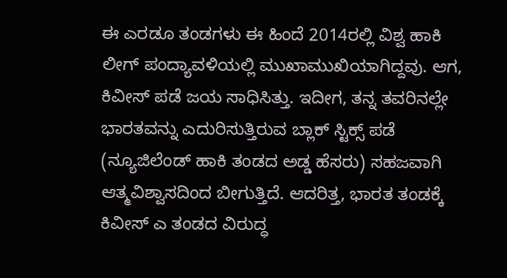ಈ ಎರಡೂ ತಂಡಗಳು ಈ ಹಿಂದೆ 2014ರಲ್ಲಿ ವಿಶ್ವ ಹಾಕಿ ಲೀಗ್ ಪಂದ್ಯಾವಳಿಯಲ್ಲಿ ಮುಖಾಮುಖಿಯಾಗಿದ್ದವು. ಆಗ, ಕಿವೀಸ್ ಪಡೆ ಜಯ ಸಾಧಿಸಿತ್ತು. ಇದೀಗ, ತನ್ನ ತವರಿನಲ್ಲೇ ಭಾರತವನ್ನು ಎದುರಿಸುತ್ತಿರುವ ಬ್ಲಾಕ್ ಸ್ಟಿಕ್ಸ್ ಪಡೆ (ನ್ಯೂಜಿಲೆಂಡ್ ಹಾಕಿ ತಂಡದ ಅಡ್ಡ ಹೆಸರು) ಸಹಜವಾಗಿ ಆತ್ಮವಿಶ್ವಾಸದಿಂದ ಬೀಗುತ್ತಿದೆ. ಆದರಿತ್ತ, ಭಾರತ ತಂಡಕ್ಕೆ ಕಿವೀಸ್ ಎ ತಂಡದ ವಿರುದ್ಧ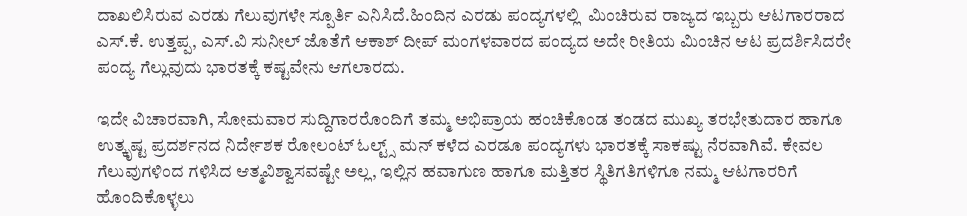ದಾಖಲಿಸಿರುವ ಎರಡು ಗೆಲುವುಗಳೇ ಸ್ಪೂರ್ತಿ ಎನಿಸಿದೆ.ಹಿಂದಿನ ಎರಡು ಪಂದ್ಯಗಳಲ್ಲಿ  ಮಿಂಚಿರುವ ರಾಜ್ಯದ ಇಬ್ಬರು ಆಟಗಾರರಾದ ಎಸ್.ಕೆ. ಉತ್ತಪ್ಪ, ಎಸ್.ವಿ ಸುನೀಲ್ ಜೊತೆಗೆ ಆಕಾಶ್ ದೀಪ್ ಮಂಗಳವಾರದ ಪಂದ್ಯದ ಅದೇ ರೀತಿಯ ಮಿಂಚಿನ ಆಟ ಪ್ರದರ್ಶಿಸಿದರೇ ಪಂದ್ಯ ಗೆಲ್ಲುವುದು ಭಾರತಕ್ಕೆ ಕಷ್ಟವೇನು ಆಗಲಾರದು.

ಇದೇ ವಿಚಾರವಾಗಿ, ಸೋಮವಾರ ಸುದ್ದಿಗಾರರೊಂದಿಗೆ ತಮ್ಮ ಅಭಿಪ್ರಾಯ ಹಂಚಿಕೊಂಡ ತಂಡದ ಮುಖ್ಯ ತರಭೇತುದಾರ ಹಾಗೂ ಉತ್ಕೃಷ್ಟ ಪ್ರದರ್ಶನದ ನಿರ್ದೇಶಕ ರೋಲಂಟ್ ಓಲ್ಟ್ಸ್ ಮನ್ ಕಳೆದ ಎರಡೂ ಪಂದ್ಯಗಳು ಭಾರತಕ್ಕೆ ಸಾಕಷ್ಟು ನೆರವಾಗಿವೆ. ಕೇವಲ ಗೆಲುವುಗಳಿಂದ ಗಳಿಸಿದ ಆತ್ಮವಿಶ್ವಾಸವಷ್ಟೇ ಅಲ್ಲ, ಇಲ್ಲಿನ ಹವಾಗುಣ ಹಾಗೂ ಮತ್ತಿತರ ಸ್ಥಿತಿಗತಿಗಳಿಗೂ ನಮ್ಮ ಆಟಗಾರರಿಗೆ ಹೊಂದಿಕೊಳ್ಳಲು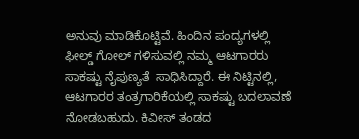ಅನುವು ಮಾಡಿಕೊಟ್ಟಿವೆ. ಹಿಂದಿನ ಪಂದ್ಯಗಳಲ್ಲಿ ಫೀಲ್ಡ್ ಗೋಲ್ ಗಳಿಸುವಲ್ಲಿ ನಮ್ಮ ಆಟಗಾರರು ಸಾಕಷ್ಟು ನೈಪುಣ್ಯತೆ  ಸಾಧಿಸಿದ್ದಾರೆ. ಈ ನಿಟ್ಟಿನಲ್ಲಿ, ಆಟಗಾರರ ತಂತ್ರಗಾರಿಕೆಯಲ್ಲಿ ಸಾಕಷ್ಟು ಬದಲಾವಣೆ ನೋಡಬಹುದು. ಕಿವೀಸ್ ತಂಡದ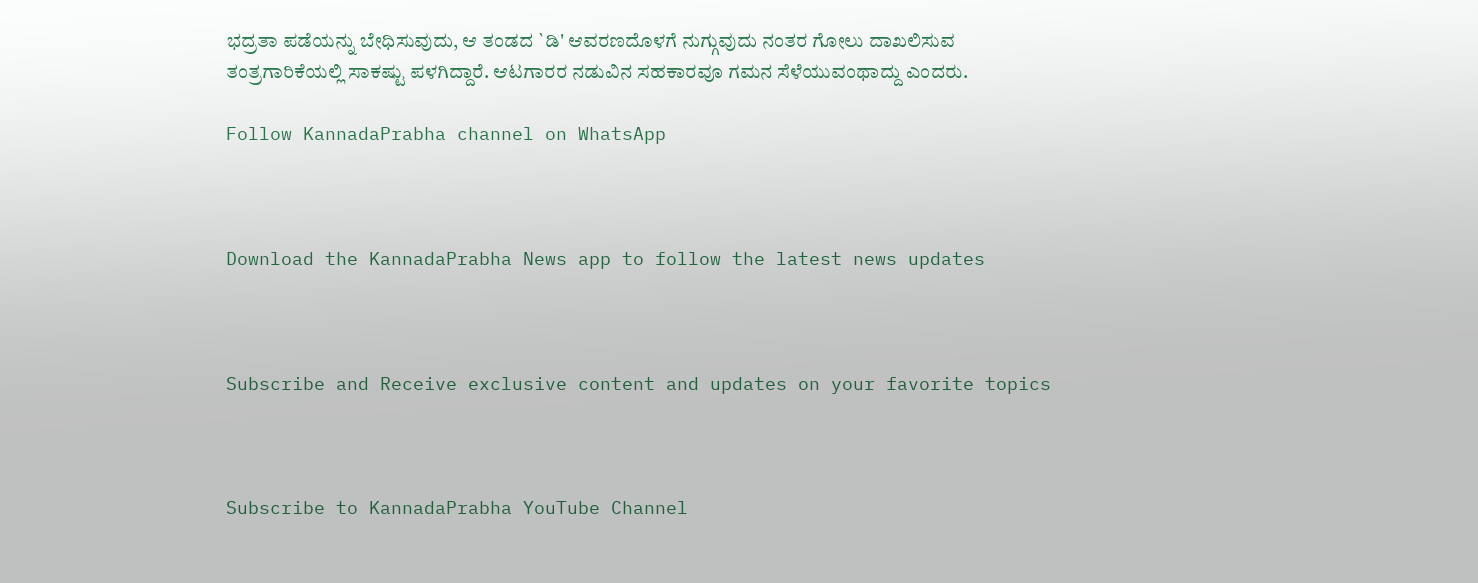ಭದ್ರತಾ ಪಡೆಯನ್ನು ಬೇಧಿಸುವುದು, ಆ ತಂಡದ `ಡಿ' ಆವರಣದೊಳಗೆ ನುಗ್ಗುವುದು ನಂತರ ಗೋಲು ದಾಖಲಿಸುವ ತಂತ್ರಗಾರಿಕೆಯಲ್ಲಿ ಸಾಕಷ್ಟು ಪಳಗಿದ್ದಾರೆ. ಆಟಗಾರರ ನಡುವಿನ ಸಹಕಾರವೂ ಗಮನ ಸೆಳೆಯುವಂಥಾದ್ದು ಎಂದರು.

Follow KannadaPrabha channel on WhatsApp



Download the KannadaPrabha News app to follow the latest news updates



Subscribe and Receive exclusive content and updates on your favorite topics



Subscribe to KannadaPrabha YouTube Channel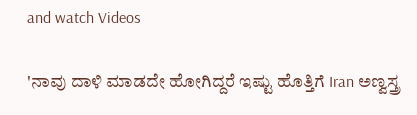and watch Videos

'ನಾವು ದಾಳಿ ಮಾಡದೇ ಹೋಗಿದ್ದರೆ ಇಷ್ಟು ಹೊತ್ತಿಗೆ Iran ಅಣ್ವಸ್ತ್ರ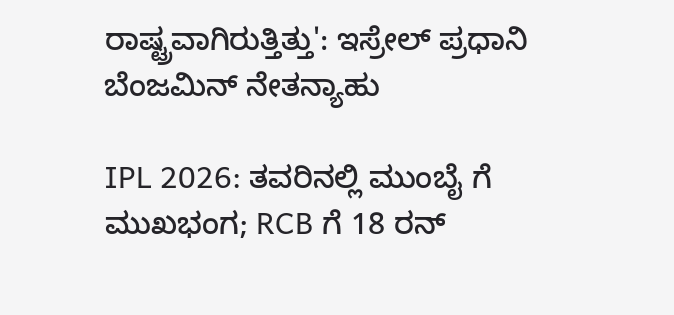ರಾಷ್ಟ್ರವಾಗಿರುತ್ತಿತ್ತು': ಇಸ್ರೇಲ್ ಪ್ರಧಾನಿ ಬೆಂಜಮಿನ್ ನೇತನ್ಯಾಹು

IPL 2026: ತವರಿನಲ್ಲಿ ಮುಂಬೈ ಗೆ ಮುಖಭಂಗ; RCB ಗೆ 18 ರನ್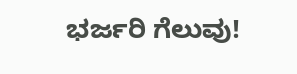ಭರ್ಜರಿ ಗೆಲುವು!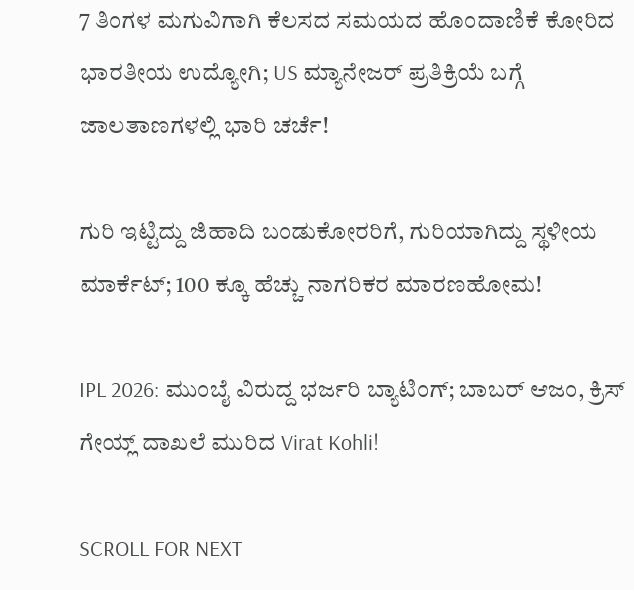7 ತಿಂಗಳ ಮಗುವಿಗಾಗಿ ಕೆಲಸದ ಸಮಯದ ಹೊಂದಾಣಿಕೆ ಕೋರಿದ ಭಾರತೀಯ ಉದ್ಯೋಗಿ; US ಮ್ಯಾನೇಜರ್ ಪ್ರತಿಕ್ರಿಯೆ ಬಗ್ಗೆ ಜಾಲತಾಣಗಳಲ್ಲಿ ಭಾರಿ ಚರ್ಚೆ!

ಗುರಿ ಇಟ್ಟಿದ್ದು ಜಿಹಾದಿ ಬಂಡುಕೋರರಿಗೆ, ಗುರಿಯಾಗಿದ್ದು ಸ್ಥಳೀಯ ಮಾರ್ಕೆಟ್; 100 ಕ್ಕೂ ಹೆಚ್ಚು ನಾಗರಿಕರ ಮಾರಣಹೋಮ!

IPL 2026: ಮುಂಬೈ ವಿರುದ್ದ ಭರ್ಜರಿ ಬ್ಯಾಟಿಂಗ್; ಬಾಬರ್ ಆಜಂ, ಕ್ರಿಸ್ ಗೇಯ್ಲ್ ದಾಖಲೆ ಮುರಿದ Virat Kohli!

SCROLL FOR NEXT